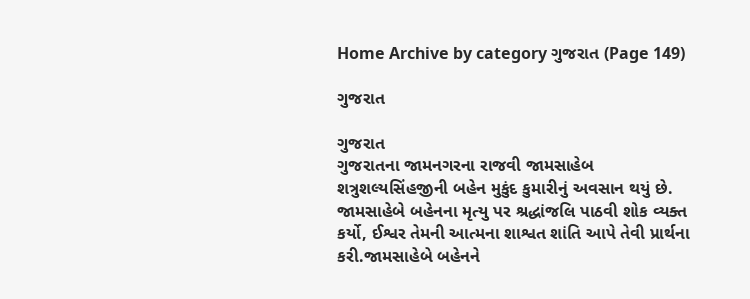Home Archive by category ગુજરાત (Page 149)

ગુજરાત

ગુજરાત
ગુજરાતના જામનગરના રાજવી જામસાહેબ શત્રુશલ્યસિંહજીની બહેન મુકુંદ કુમારીનું અવસાન થયું છે. જામસાહેબે બહેનના મૃત્યુ પર શ્રદ્ધાંજલિ પાઠવી શોક વ્યક્ત કર્યો, ઈશ્વર તેમની આત્મના શાશ્વત શાંતિ આપે તેવી પ્રાર્થના કરી.જામસાહેબે બહેનને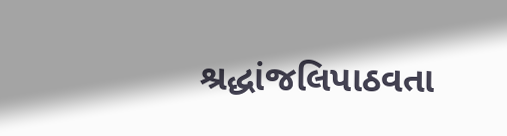શ્રદ્ધાંજલિપાઠવતા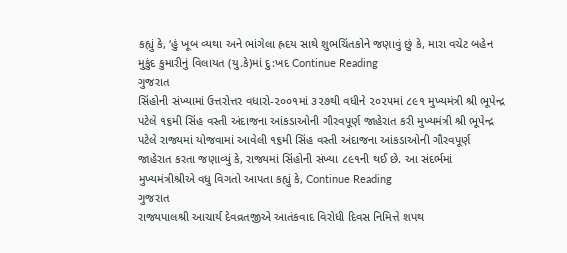કહ્યું કે, ‘હું ખૂબ વ્યથા અને ભાંગેલા હ્રદય સાથે શુભચિંતકોને જણાવું છું કે, મારા વચેટ બહેન મુકુંદ કુમારીનું વિલાયત (યુ.કે)માં દુ:ખદ Continue Reading
ગુજરાત
સિંહોની સંખ્યામાં ઉત્તરોત્તર વધારો-૨૦૦૧માં ૩૨૭થી વધીને ૨૦૨૫માં ૮૯૧ મુખ્યમંત્રી શ્રી ભૂપેન્દ્ર પટેલે ૧૬મી સિંહ વસ્તી અંદાજના આંકડાઓની ગૌરવપૂર્ણ જાહેરાત કરી મુખ્યમંત્રી શ્રી ભૂપેન્દ્ર પટેલે રાજ્યમાં યોજવામાં આવેલી ૧૬મી સિંહ વસ્તી અંદાજના આંકડાઓની ગૌરવપૂર્ણ જાહેરાત કરતા જણાવ્યું કે, રાજ્યમાં સિંહોની સંખ્યા ૮૯૧ની થઈ છે. આ સંદર્ભમાં મુખ્યમંત્રીશ્રીએ વધુ વિગતો આપતા કહ્યું કે, Continue Reading
ગુજરાત
રાજ્યપાલશ્રી આચાર્ય દેવવ્રતજીએ આતંકવાદ વિરોધી દિવસ નિમિત્તે શપથ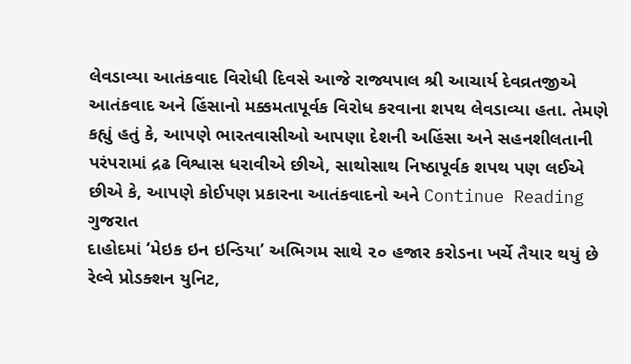લેવડાવ્યા આતંકવાદ વિરોધી દિવસે આજે રાજ્યપાલ શ્રી આચાર્ય દેવવ્રતજીએ આતંકવાદ અને હિંસાનો મક્કમતાપૂર્વક વિરોધ કરવાના શપથ લેવડાવ્યા હતા. તેમણે કહ્યું હતું કે, આપણે ભારતવાસીઓ આપણા દેશની અહિંસા અને સહનશીલતાની પરંપરામાં દ્રઢ વિશ્વાસ ધરાવીએ છીએ, સાથોસાથ નિષ્ઠાપૂર્વક શપથ પણ લઈએ છીએ કે, આપણે કોઈપણ પ્રકારના આતંકવાદનો અને Continue Reading
ગુજરાત
દાહોદમાં ‘મેઇક ઇન ઇન્ડિયા’ અભિગમ સાથે ૨૦ હજાર કરોડના ખર્ચે તૈયાર થયું છે રેલ્વે પ્રોડક્શન યુનિટ,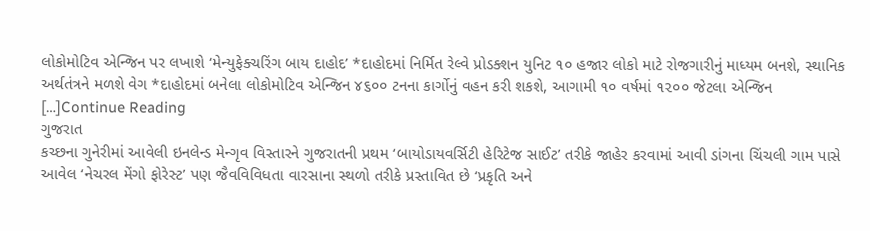લોકોમોટિવ એન્જિન પર લખાશે ‘મેન્યુફેક્ચરિંગ બાય દાહોદ’ *દાહોદમાં નિર્મિત રેલ્વે પ્રોડક્શન યુનિટ ૧૦ હજાર લોકો માટે રોજગારીનું માધ્યમ બનશે, સ્થાનિક અર્થતંત્રને મળશે વેગ *દાહોદમાં બનેલા લોકોમોટિવ એન્જિન ૪૬૦૦ ટનના કાર્ગોનું વહન કરી શકશે, આગામી ૧૦ વર્ષમાં ૧૨૦૦ જેટલા એન્જિન […]Continue Reading
ગુજરાત
કચ્છના ગુનેરીમાં આવેલી ઇનલેન્ડ મેન્ગૃવ વિસ્તારને ગુજરાતની પ્રથમ ‘બાયોડાયવર્સિટી હેરિટેજ સાઈટ’ તરીકે જાહેર કરવામાં આવી ડાંગના ચિંચલી ગામ પાસે આવેલ ‘નેચરલ મેંગો ફોરેસ્ટ’ પણ જૈવવિવિધતા વારસાના સ્થળો તરીકે પ્રસ્તાવિત છે ‘પ્રકૃતિ અને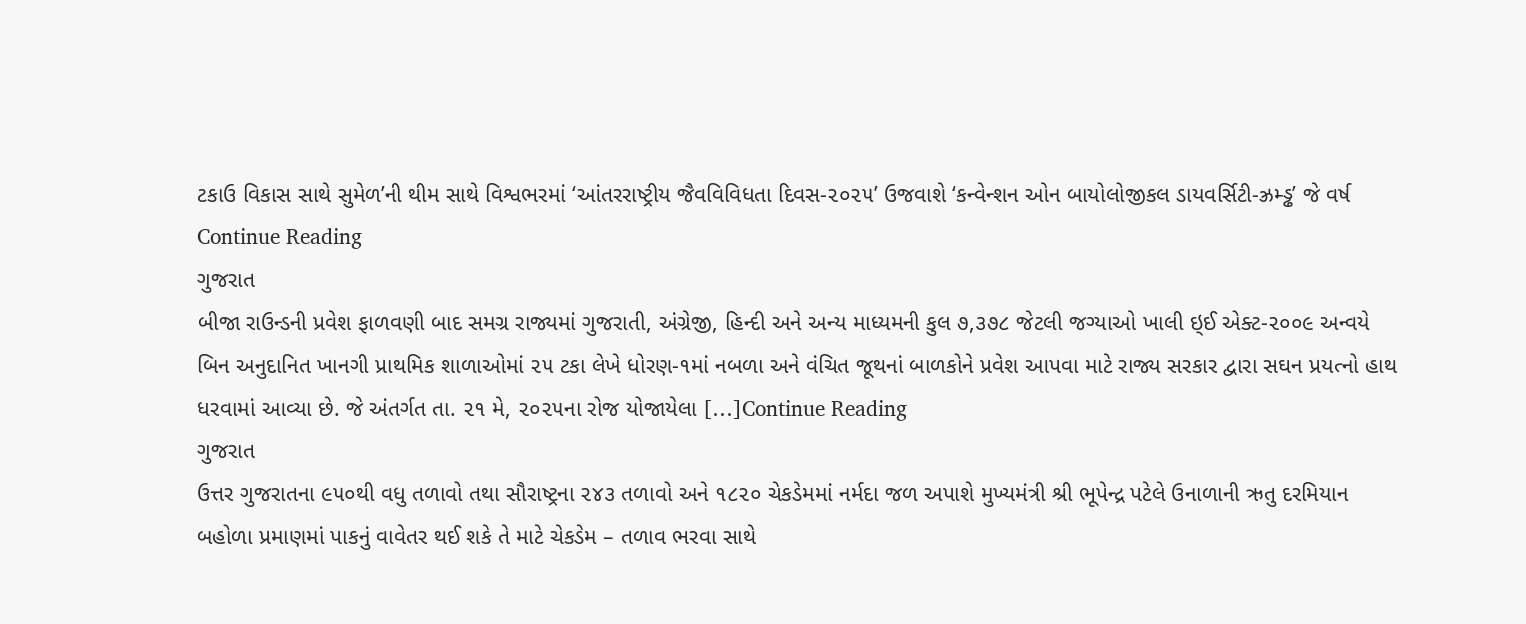ટકાઉ વિકાસ સાથે સુમેળ’ની થીમ સાથે વિશ્વભરમાં ‘આંતરરાષ્ટ્રીય જૈવવિવિધતા દિવસ-૨૦૨૫’ ઉજવાશે ‘કન્વેન્શન ઓન બાયોલોજીકલ ડાયવર્સિટી-ઝ્રમ્ડ્ઢ’ જે વર્ષ Continue Reading
ગુજરાત
બીજા રાઉન્ડની પ્રવેશ ફાળવણી બાદ સમગ્ર રાજ્યમાં ગુજરાતી, અંગ્રેજી, હિન્દી અને અન્ય માધ્યમની કુલ ૭,૩૭૮ જેટલી જગ્યાઓ ખાલી ઇ્ઈ એક્ટ-૨૦૦૯ અન્વયે બિન અનુદાનિત ખાનગી પ્રાથમિક શાળાઓમાં ૨૫ ટકા લેખે ધોરણ-૧માં નબળા અને વંચિત જૂથનાં બાળકોને પ્રવેશ આપવા માટે રાજ્ય સરકાર દ્વારા સઘન પ્રયત્નો હાથ ધરવામાં આવ્યા છે. જે અંતર્ગત તા. ૨૧ મે, ૨૦૨૫ના રોજ યોજાયેલા […]Continue Reading
ગુજરાત
ઉત્તર ગુજરાતના ૯૫૦થી વધુ તળાવો તથા સૌરાષ્ટ્રના ૨૪૩ તળાવો અને ૧૮૨૦ ચેકડેમમાં નર્મદા જળ અપાશે મુખ્યમંત્રી શ્રી ભૂપેન્દ્ર પટેલે ઉનાળાની ઋતુ દરમિયાન બહોળા પ્રમાણમાં પાકનું વાવેતર થઈ શકે તે માટે ચેકડેમ – તળાવ ભરવા સાથે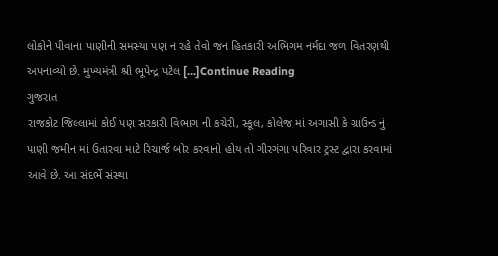લોકોને પીવાના પાણીની સમસ્યા પણ ન રહે તેવો જન હિતકારી અભિગમ નર્મદા જળ વિતરણથી અપનાવ્યો છે. મુખ્યમંત્રી શ્રી ભૂપેન્દ્ર પટેલ […]Continue Reading
ગુજરાત
રાજકોટ જિલ્લામાં કોઈ પણ સરકારી વિભાગ ની કચેરી, સ્કૂલ, કોલેજ માં અગાસી કે ગ્રાઉન્ડ નું પાણી જમીન માં ઉતારવા માટે રિચાર્જ બોર કરવાનો હોય તો ગીરગંગા પરિવાર ટ્રસ્ટ દ્વારા કરવામાં આવે છે. આ સંદર્ભે સંસ્થા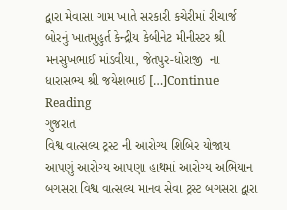દ્વારા મેવાસા ગામ ખાતે સરકારી કચેરીમાં રીચાર્જ બોરનું ખાતમુહુર્ત કેન્દ્રીય કેબીનેટ મીનીસ્ટર શ્રી મનસુખભાઈ માંડવીયા, જેતપુર-ધોરાજી  ના ધારાસભ્ય શ્રી જયેશભાઈ […]Continue Reading
ગુજરાત
વિશ્વ વાત્સલ્ય ટ્રસ્ટ ની આરોગ્ય શિબિર યોજાય આપણું આરોગ્ય આપણા હાથમાં આરોગ્ય અભિયાન બગસરા વિશ્વ વાત્સલ્ય માનવ સેવા ટ્રસ્ટ બગસરા દ્વારા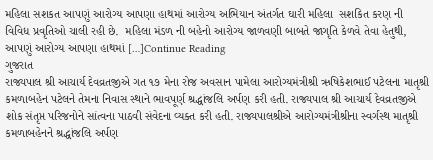મહિલા સશકત આપણું આરોગ્ય આપણા હાથમાં આરોગ્ય અભિયાન અંતર્ગત ઘારી મહિલા  સશકિત કરણ ની વિવિધ પ્રવૃતિઓ ચાલી રહી છે.  મહિલા મંડળ ની બહેનો આરોગ્ય જાળવણી બાબતે જાગૃતિ કેળવે તેવા હેતુથી, આપણું આરોગ્ય આપણા હાથમાં […]Continue Reading
ગુજરાત
રાજ્યપાલ શ્રી આચાર્ય દેવવ્રતજીએ ગત ૧૭ મેના રોજ અવસાન પામેલા આરોગ્યમંત્રીશ્રી ઋષિકેશભાઈ પટેલના માતૃશ્રી કમળાબહેન પટેલને તેમના નિવાસ સ્થાને ભાવપૂર્ણ શ્રદ્ધાંજલિ અર્પણ કરી હતી. રાજ્યપાલ શ્રી આચાર્ય દેવવ્રતજીએ શોક સંતૃપ્ત પરિજનોને સાંત્વના પાઠવી સંવેદના વ્યક્ત કરી હતી. રાજ્યપાલશ્રીએ આરોગ્યમંત્રીશ્રીના સ્વર્ગસ્થ માતૃશ્રી કમળાબહેનને શ્રદ્ધાંજલિ અર્પણ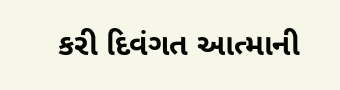કરી દિવંગત આત્માની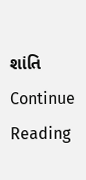શાંતિ Continue Reading